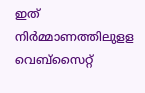ഇത് നിർമ്മാണത്തിലുളള വെബ്സൈറ്റ്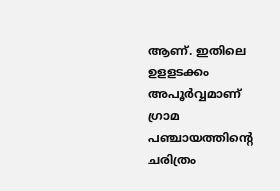ആണ്. ഇതിലെ ഉളളടക്കം അപൂർവ്വമാണ്
ഗ്രാമ പഞ്ചായത്തിന്റെ ചരിത്രം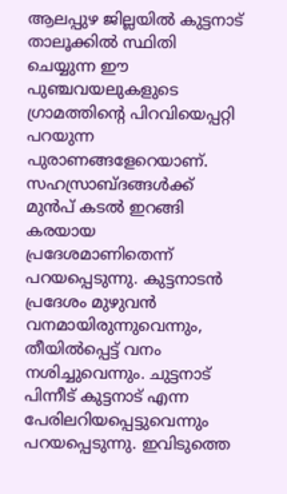ആലപ്പുഴ ജില്ലയില്‍ കുട്ടനാട് താലൂക്കില്‍ സ്ഥിതി ചെയ്യുന്ന ഈ പുഞ്ചവയലുകളുടെ ഗ്രാമത്തിന്റെ പിറവിയെപ്പറ്റി പറയുന്ന പുരാണങ്ങളേറെയാണ്. സഹസ്രാബ്ദങ്ങള്‍ക്ക് മുന്‍പ് കടല്‍ ഇറങ്ങി കരയായ പ്രദേശമാണിതെന്ന് പറയപ്പെടുന്നു. കുട്ടനാടന്‍ പ്രദേശം മുഴുവന്‍ വനമായിരുന്നുവെന്നും, തീയില്‍പ്പെട്ട് വനം നശിച്ചുവെന്നും. ചുട്ടനാട് പിന്നീട് കുട്ടനാട് എന്ന പേരിലറിയപ്പെട്ടുവെന്നും പറയപ്പെടുന്നു. ഇവിടുത്തെ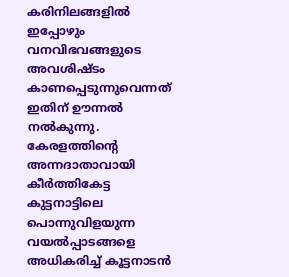കരിനിലങ്ങളില്‍ ഇപ്പോഴും വനവിഭവങ്ങളുടെ അവശിഷ്ടം കാണപ്പെടുന്നുവെന്നത് ഇതിന് ഊന്നല്‍ നല്‍കുന്നു. കേരളത്തിന്റെ അന്നദാതാവായി കീര്‍ത്തികേട്ട കുട്ടനാട്ടിലെ പൊന്നുവിളയുന്ന വയല്‍പ്പാടങ്ങളെ അധികരിച്ച് കൂട്ടനാടന്‍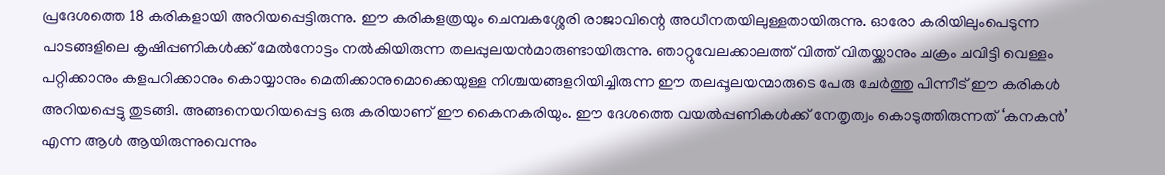പ്രദേശത്തെ 18 കരികളായി അറിയപ്പെട്ടിരുന്നു. ഈ കരികളത്രയും ചെമ്പകശ്ശേരി രാജാവിന്റെ അധീനതയിലുള്ളതായിരുന്നു. ഓരോ കരിയിലുംപെടുന്ന പാടങ്ങളിലെ കൃഷിപ്പണികള്‍ക്ക് മേല്‍നോട്ടം നല്‍കിയിരുന്ന തലപ്പുലയന്‍മാരുണ്ടായിരുന്നു. ഞാറ്റുവേലക്കാലത്ത് വിത്ത് വിതയ്ക്കാനും ചക്രം ചവിട്ടി വെള്ളം പറ്റിക്കാനും കളപറിക്കാനും കൊയ്യാനും മെതിക്കാനുമൊക്കെയുള്ള നിശ്ചയങ്ങളറിയിച്ചിരുന്ന ഈ തലപ്പൂലയന്മാരുടെ പേരു ചേര്‍ത്തു പിന്നീട് ഈ കരികള്‍ അറിയപ്പെട്ടു തുടങ്ങി. അങ്ങനെയറിയപ്പെട്ട ഒരു കരിയാണ് ഈ കൈനകരിയും. ഈ ദേശത്തെ വയല്‍പ്പണികള്‍ക്ക് നേതൃത്വം കൊടുത്തിരുന്നത് ‘കനകന്‍’ എന്ന ആള്‍ ആയിരുന്നുവെന്നും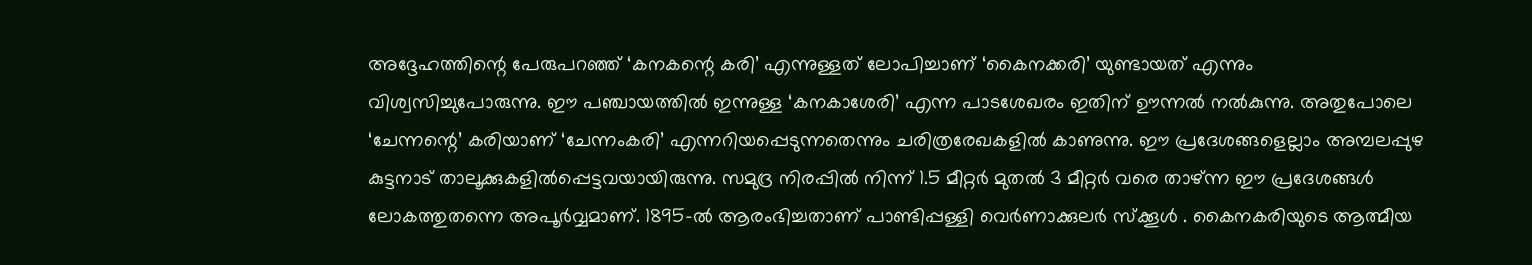അദ്ദേഹത്തിന്റെ പേരുപറഞ്ഞ് ‘കനകന്റെ കരി’ എന്നുള്ളത് ലോപിച്ചാണ് ‘കൈനക്കരി’ യുണ്ടായത് എന്നും വിശ്വസിച്ചുപോരുന്നു. ഈ പഞ്ചായത്തില്‍ ഇന്നുള്ള ‘കനകാശേരി’ എന്ന പാടശേഖരം ഇതിന് ഊന്നല്‍ നല്‍കുന്നു. അതുപോലെ ‘ചേന്നന്റെ’ കരിയാണ് ‘ചേന്നംകരി’ എന്നറിയപ്പെടുന്നതെന്നും ചരിത്രരേഖകളില്‍ കാണുന്നു. ഈ പ്രദേശങ്ങളെല്ലാം അമ്പലപ്പുഴ കുട്ടനാട് താലൂക്കുകളില്‍പ്പെട്ടവയായിരുന്നു. സമുദ്ര നിരപ്പില്‍ നിന്ന് 1.5 മീറ്റര്‍ മുതല്‍ 3 മീറ്റര്‍ വരെ താഴ്ന്ന ഈ പ്രദേശങ്ങള്‍ ലോകത്തുതന്നെ അപൂര്‍വ്വമാണ്. 1895-ല്‍ ആരംഭിച്ചതാണ് പാണ്ടിപ്പള്ളി വെര്‍ണാക്കുലര്‍ സ്ക്കൂള്‍ . കൈനകരിയുടെ ആത്മീയ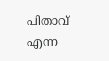പിതാവ് എന്ന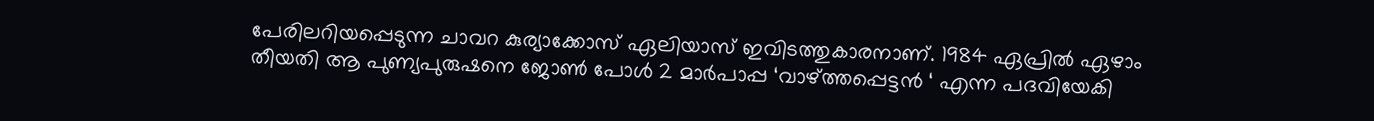പേരിലറിയപ്പെടുന്ന ചാവറ കുര്യാക്കോസ് ഏലിയാസ് ഇവിടത്തുകാരനാണ്. 1984 ഏപ്രില്‍ ഏഴാം തീയതി ആ പുണ്യപുരുഷനെ ജോണ്‍ പോള്‍ 2 മാര്‍പാപ്പ ‘വാഴ്ത്തപ്പെട്ടന്‍ ‘ എന്ന പദവിയേകി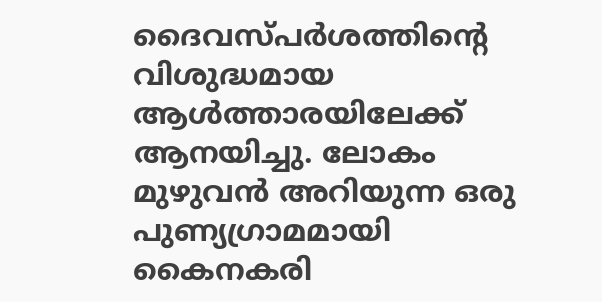ദൈവസ്പര്‍ശത്തിന്റെ വിശുദ്ധമായ ആള്‍ത്താരയിലേക്ക് ആനയിച്ചു. ലോകം മുഴുവന്‍ അറിയുന്ന ഒരു പുണ്യഗ്രാമമായി കൈനകരി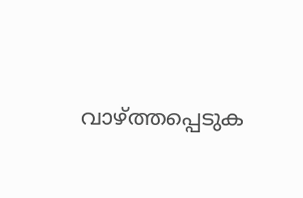വാഴ്ത്തപ്പെടുക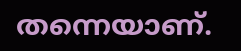തന്നെയാണ്.